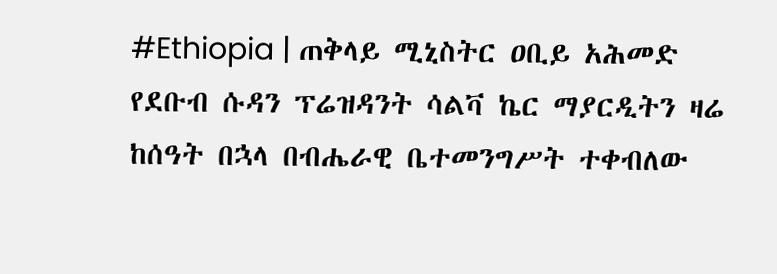#Ethiopia | ጠቅላይ ሚኒስትር ዐቢይ አሕመድ የደቡብ ሱዳን ፕሬዝዳንት ሳልቫ ኬር ማያርዲትን ዛሬ ከሰዓት በኋላ በብሔራዊ ቤተመንግሥት ተቀብለው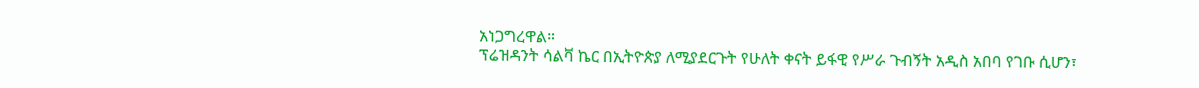አነጋግረዋል።
ፕሬዝዳንት ሳልቫ ኬር በኢትዮጵያ ለሚያደርጉት የሁለት ቀናት ይፋዊ የሥራ ጉብኝት አዲስ አበባ የገቡ ሲሆን፣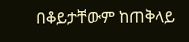በቆይታቸውም ከጠቅላይ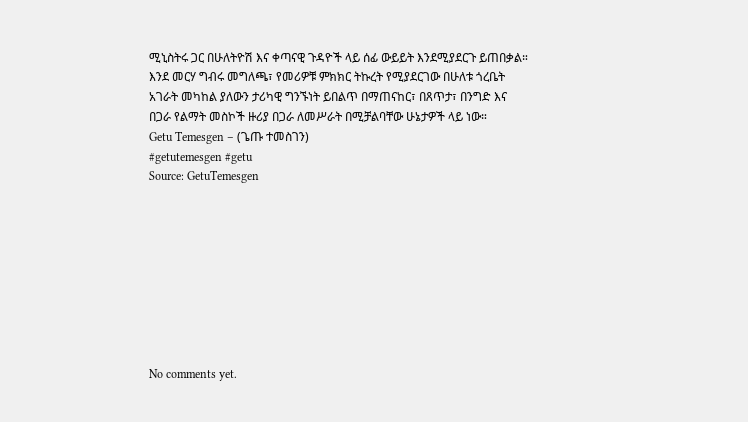ሚኒስትሩ ጋር በሁለትዮሽ እና ቀጣናዊ ጉዳዮች ላይ ሰፊ ውይይት እንደሚያደርጉ ይጠበቃል።
እንደ መርሃ ግብሩ መግለጫ፣ የመሪዎቹ ምክክር ትኩረት የሚያደርገው በሁለቱ ጎረቤት አገራት መካከል ያለውን ታሪካዊ ግንኙነት ይበልጥ በማጠናከር፣ በጸጥታ፣ በንግድ እና በጋራ የልማት መስኮች ዙሪያ በጋራ ለመሥራት በሚቻልባቸው ሁኔታዎች ላይ ነው።
Getu Temesgen – (ጌጡ ተመስገን)
#getutemesgen #getu
Source: GetuTemesgen









No comments yet.